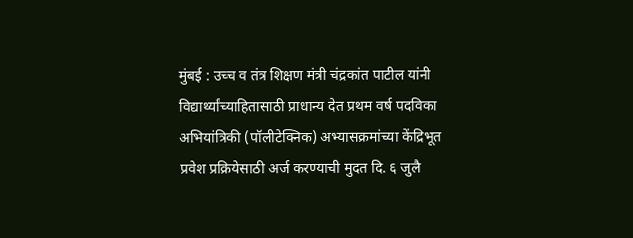मुंबई : उच्च व तंत्र शिक्षण मंत्री चंद्रकांत पाटील यांनी विद्यार्थ्यांच्याहितासाठी प्राधान्य देत प्रथम वर्ष पदविका अभियांत्रिकी (पॉलीटेक्निक) अभ्यासक्रमांच्या केंद्रिभूत प्रवेश प्रक्रियेसाठी अर्ज करण्याची मुदत दि. ६ जुलै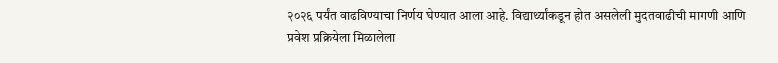२०२६ पर्यंत वाढविण्याचा निर्णय घेण्यात आला आहे. विद्यार्थ्यांकडून होत असलेली मुदतवाढीची मागणी आणि प्रवेश प्रक्रियेला मिळालेला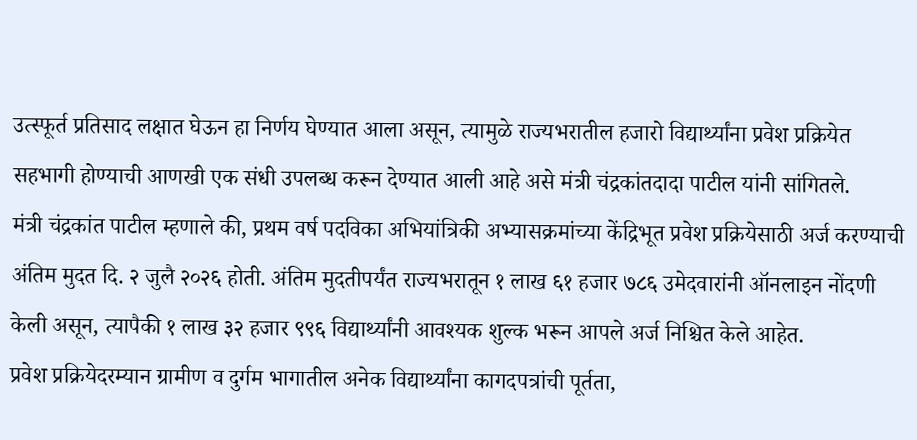उत्स्फूर्त प्रतिसाद लक्षात घेऊन हा निर्णय घेण्यात आला असून, त्यामुळे राज्यभरातील हजारो विद्यार्थ्यांना प्रवेश प्रक्रियेत सहभागी होण्याची आणखी एक संधी उपलब्ध करून देण्यात आली आहे असे मंत्री चंद्रकांतदादा पाटील यांनी सांगितले.
मंत्री चंद्रकांत पाटील म्हणाले की, प्रथम वर्ष पदविका अभियांत्रिकी अभ्यासक्रमांच्या केंद्रिभूत प्रवेश प्रक्रियेसाठी अर्ज करण्याची अंतिम मुदत दि. २ जुलै २०२६ होती. अंतिम मुदतीपर्यंत राज्यभरातून १ लाख ६१ हजार ७८६ उमेदवारांनी ऑनलाइन नोंदणी केली असून, त्यापैकी १ लाख ३२ हजार ९९६ विद्यार्थ्यांनी आवश्यक शुल्क भरून आपले अर्ज निश्चित केले आहेत.
प्रवेश प्रक्रियेदरम्यान ग्रामीण व दुर्गम भागातील अनेक विद्यार्थ्यांना कागदपत्रांची पूर्तता,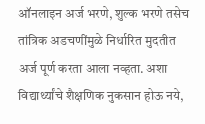ऑनलाइन अर्ज भरणे, शुल्क भरणे तसेच तांत्रिक अडचणींमुळे निर्धारित मुदतीत अर्ज पूर्ण करता आला नव्हता. अशा विद्यार्थ्यांचे शैक्षणिक नुकसान होऊ नये,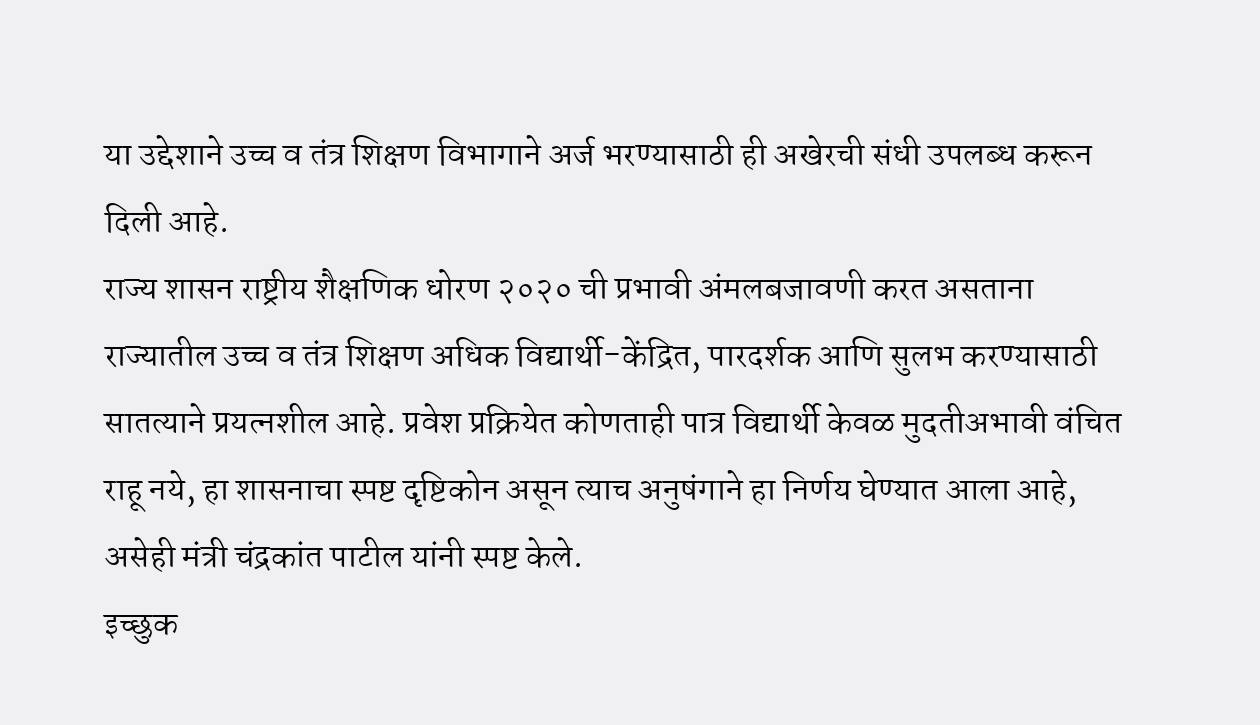या उद्देशाने उच्च व तंत्र शिक्षण विभागाने अर्ज भरण्यासाठी ही अखेरची संधी उपलब्ध करून दिली आहे.
राज्य शासन राष्ट्रीय शैक्षणिक धोरण २०२० ची प्रभावी अंमलबजावणी करत असताना राज्यातील उच्च व तंत्र शिक्षण अधिक विद्यार्थी-केंद्रित, पारदर्शक आणि सुलभ करण्यासाठी सातत्याने प्रयत्नशील आहे. प्रवेश प्रक्रियेत कोणताही पात्र विद्यार्थी केवळ मुदतीअभावी वंचित राहू नये, हा शासनाचा स्पष्ट दृष्टिकोन असून त्याच अनुषंगाने हा निर्णय घेण्यात आला आहे, असेही मंत्री चंद्रकांत पाटील यांनी स्पष्ट केले.
इच्छुक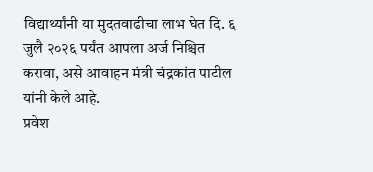विद्यार्थ्यांनी या मुदतवाढीचा लाभ घेत दि. ६ जुलै २०२६ पर्यंत आपला अर्ज निश्चित करावा, असे आवाहन मंत्री चंद्रकांत पाटील यांनी केले आहे.
प्रवेश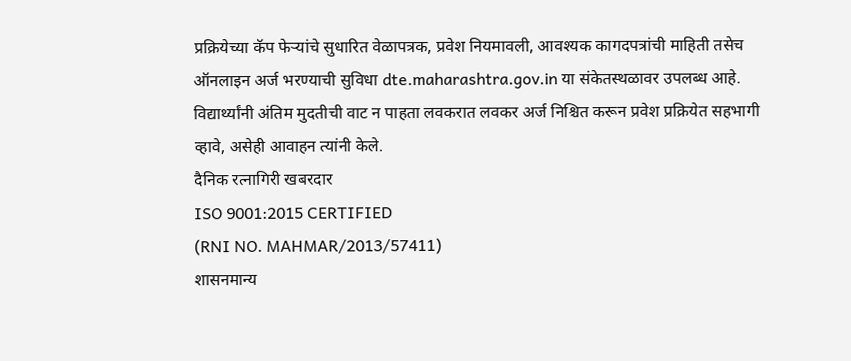प्रक्रियेच्या कॅप फेऱ्यांचे सुधारित वेळापत्रक, प्रवेश नियमावली, आवश्यक कागदपत्रांची माहिती तसेच ऑनलाइन अर्ज भरण्याची सुविधा dte.maharashtra.gov.in या संकेतस्थळावर उपलब्ध आहे. विद्यार्थ्यांनी अंतिम मुदतीची वाट न पाहता लवकरात लवकर अर्ज निश्चित करून प्रवेश प्रक्रियेत सहभागी व्हावे, असेही आवाहन त्यांनी केले.
दैनिक रत्नागिरी खबरदार
ISO 9001:2015 CERTIFIED
(RNI NO. MAHMAR/2013/57411)
शासनमान्य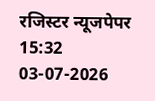रजिस्टर न्यूजपेपर
15:32 03-07-2026